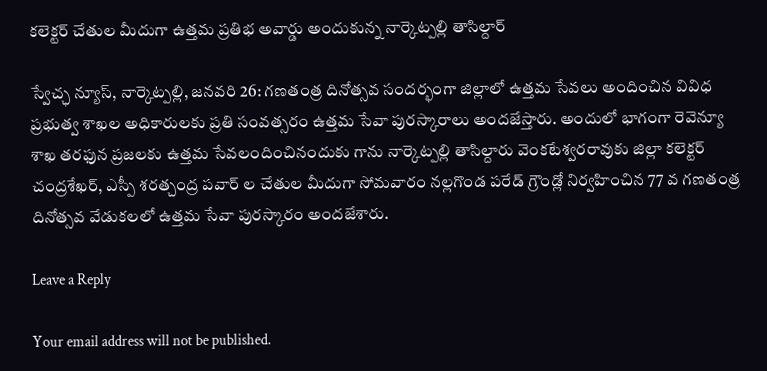కలెక్టర్ చేతుల మీదుగా ఉత్తమ ప్రతిభ అవార్డు అందుకున్న నార్కెట్పల్లి తాసిల్దార్

స్వేచ్ఛ న్యూస్, నార్కెట్పల్లి, జనవరి 26: గణతంత్ర దినోత్సవ సందర్భంగా జిల్లాలో ఉత్తమ సేవలు అందించిన వివిధ ప్రభుత్వ శాఖల అధికారులకు ప్రతి సంవత్సరం ఉత్తమ సేవా పురస్కారాలు అందజేస్తారు. అందులో భాగంగా రెవెన్యూ శాఖ తరఫున ప్రజలకు ఉత్తమ సేవలందించినందుకు గాను నార్కెట్పల్లి తాసిల్దారు వెంకటేశ్వరరావుకు జిల్లా కలెక్టర్ చంద్రశేఖర్, ఎస్పీ శరత్చంద్ర పవార్ ల చేతుల మీదుగా సోమవారం నల్లగొండ పరేడ్ గ్రౌండ్లో నిర్వహించిన 77 వ గణతంత్ర దినోత్సవ వేడుకలలో ఉత్తమ సేవా పురస్కారం అందజేశారు.

Leave a Reply

Your email address will not be published.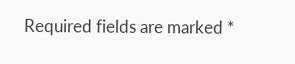Required fields are marked *